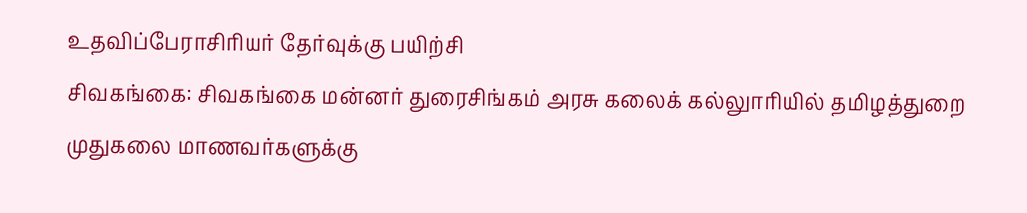உதவிப்பேராசிரியர் தேர்வுக்கு பயிற்சி
சிவகங்கை: சிவகங்கை மன்னர் துரைசிங்கம் அரசு கலைக் கல்லுாரியில் தமிழத்துறை முதுகலை மாணவர்களுக்கு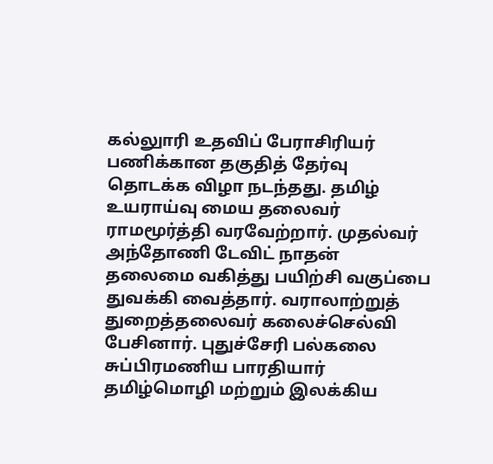கல்லுாரி உதவிப் பேராசிரியர் பணிக்கான தகுதித் தேர்வு தொடக்க விழா நடந்தது. தமிழ் உயராய்வு மைய தலைவர் ராமமூர்த்தி வரவேற்றார். முதல்வர் அந்தோணி டேவிட் நாதன் தலைமை வகித்து பயிற்சி வகுப்பை துவக்கி வைத்தார். வராலாற்றுத் துறைத்தலைவர் கலைச்செல்வி பேசினார். புதுச்சேரி பல்கலை சுப்பிரமணிய பாரதியார் தமிழ்மொழி மற்றும் இலக்கிய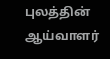புலத்தின் ஆய்வாளர்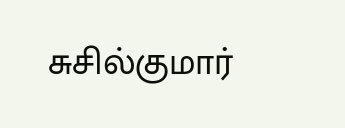சுசில்குமார்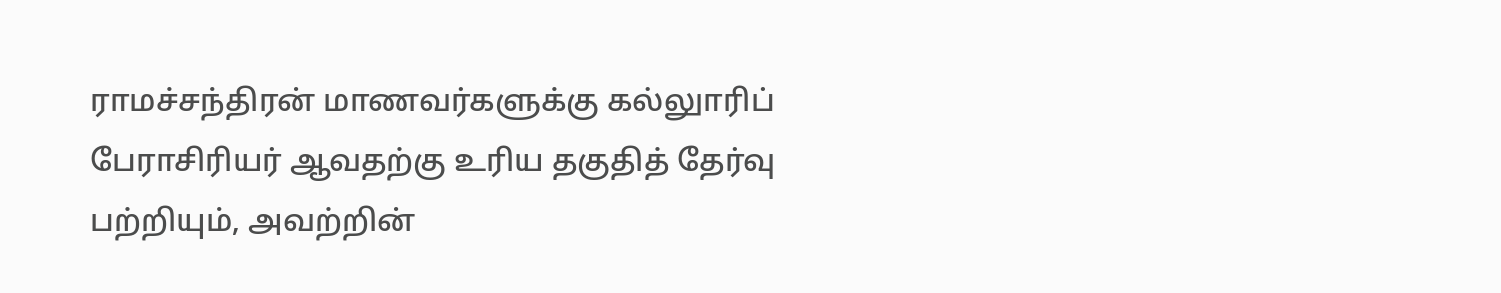ராமச்சந்திரன் மாணவர்களுக்கு கல்லுாரிப் பேராசிரியர் ஆவதற்கு உரிய தகுதித் தேர்வு பற்றியும், அவற்றின்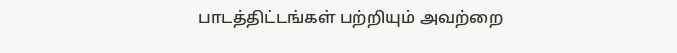பாடத்திட்டங்கள் பற்றியும் அவற்றை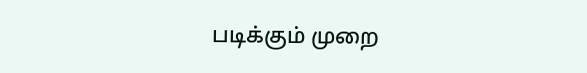படிக்கும் முறை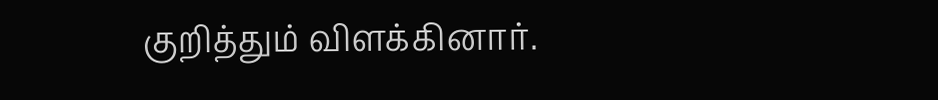குறித்தும் விளக்கினார்.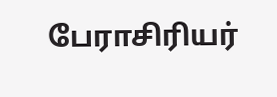பேராசிரியர்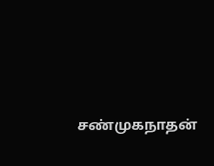சண்முகநாதன்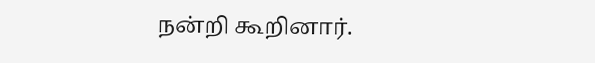நன்றி கூறினார்.